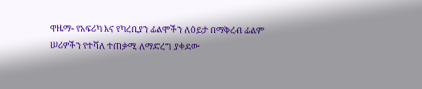ዋዜማ- የአፍሪካ እና የካረቢያን ፊልሞችን ለዕይታ በማቅረብ ፊልም ሠሪዎችን የተሻለ ተጠቃሚ ለማድረግ ያቀደው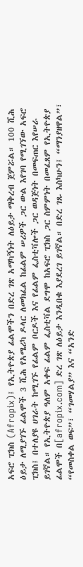አፍሮ ፒክስ (Afropix)፤ የኢትዮጵያ ፊልሞችን በድረ ገጽ አማካኝነት ለዕይታ ማቅረብ ጀምሯል። 100 ሺሕ ዕይታ ለሚያገኙ ፊልሞች 3 ሺሕ የአሜሪካ ዶላር ለመክፈል ከፊልም ሠሪዎች ጋር ውል እየገባ የሚገኘው አፍሮ ፒክስ፤ በተለያዩ ሀገራት ከሚገኙ የፊልም ቦርዶች እና የፊልም ፌስቲቫሎች ጋር ወዳጅነት በመፍጠር እየሠራ ይገኛል። የኢትዮጵያ ዓለም አቀፍ ፊልም ፌስቲቫል ደግሞ ከአፍሮ ፒክስ ጋር ስምምነት በመፈጸም የኢትዮጵያ ፊልሞች በ[afropix.com] ድረ ገጽ ለዕይታ እንዲበቁ እያደረገ ይገኛል። በድረ ገጹ እስካሁን፤ “ማንያዘዋል”፣ “የመስቀል ወፍ”፣ “ገመሃልያ” እና “አንድ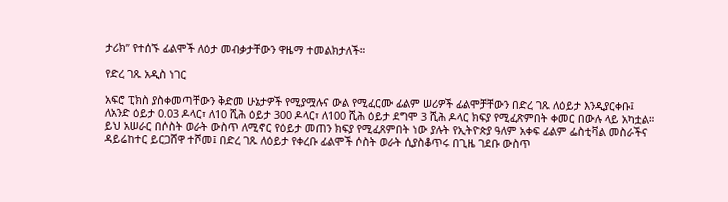ታሪክ” የተሰኙ ፊልሞች ለዕታ መብቃታቸውን ዋዜማ ተመልክታለች።

የድረ ገጹ አዲስ ነገር

አፍሮ ፒክስ ያስቀመጣቸውን ቅድመ ሁኔታዎች የሚያሟሉና ውል የሚፈርሙ ፊልም ሠሪዎች ፊልሞቻቸውን በድረ ገጹ ለዕይታ እንዲያርቀቡ፤ ለአንድ ዕይታ 0.03 ዶላር፣ ለ10 ሺሕ ዕይታ 300 ዶላር፣ ለ100 ሺሕ ዕይታ ደግሞ 3 ሺሕ ዶላር ክፍያ የሚፈጽምበት ቀመር በውሉ ላይ አካቷል። ይህ አሠራር በሶስት ወራት ውስጥ ለሚኖር የዕይታ መጠን ክፍያ የሚፈጸምበት ነው ያሉት የኢትዮጵያ ዓለም አቀፍ ፊልም ፌስቲቫል መስራችና ዳይሬከተር ይርጋሸዋ ተሾመ፤ በድረ ገጹ ለዕይታ የቀረቡ ፊልሞች ሶስት ወራት ሲያስቆጥሩ በጊዜ ገደቡ ውስጥ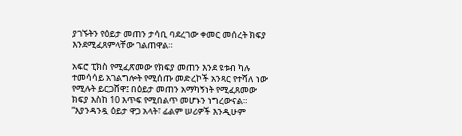ያገኙትን የዕይታ መጠን ታሳቢ ባደረገው ቀመር መሰረት ክፍያ እንደሚፈጸምላቸው ገልጠዋል።

አፍሮ ፒክስ የሚፈጽመው የክፍያ መጠን እንደ ዩቱብ ካሉ ተመሳሳይ አገልግሎት የሚሰጡ መድረኮች አንጻር የተሻለ ነው የሚሉት ይርጋሸዋ፤ በዕይታ መጠን አማካኝነት የሚፈጸመው ክፍያ እስከ 10 እጥፍ የሚበልጥ መሆኑን ነግረውናል። “እያንዳንዷ ዕይታ ዋጋ አላት፣ ፊልም ሠሪዎች እንዲሁም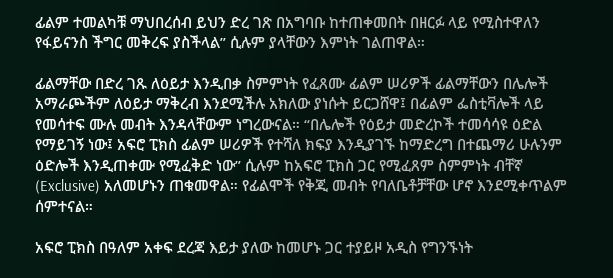ፊልም ተመልካቹ ማህበረሰብ ይህን ድረ ገጽ በአግባቡ ከተጠቀመበት በዘርፉ ላይ የሚስተዋለን የፋይናንስ ችግር መቅረፍ ያስችላል” ሲሉም ያላቸውን እምነት ገልጠዋል።

ፊልማቸው በድረ ገጹ ለዕይታ እንዲበቃ ስምምነት የፈጸሙ ፊልም ሠሪዎች ፊልማቸውን በሌሎች አማራጮችም ለዕይታ ማቅረብ እንደሚችሉ አክለው ያነሱት ይርጋሸዋ፤ በፊልም ፌስቲቫሎች ላይ የመሳተፍ ሙሉ መብት እንዳላቸውም ነግረውናል። “በሌሎች የዕይታ መድረኮች ተመሳሳዩ ዕድል የማይገኝ ነው፤ አፍሮ ፒክስ ፊልም ሠሪዎች የተሻለ ክፍያ እንዲያገኙ ከማድረግ በተጨማሪ ሁሉንም ዕድሎች እንዲጠቀሙ የሚፈቅድ ነው” ሲሉም ከአፍሮ ፒክስ ጋር የሚፈጸም ስምምነት ብቸኛ (Exclusive) አለመሆኑን ጠቁመዋል። የፊልሞች የቅጂ መብት የባለቤቶቻቸው ሆኖ እንደሚቀጥልም ሰምተናል።

አፍሮ ፒክስ በዓለም አቀፍ ደረጃ እይታ ያለው ከመሆኑ ጋር ተያይዞ አዲስ የግንኙነት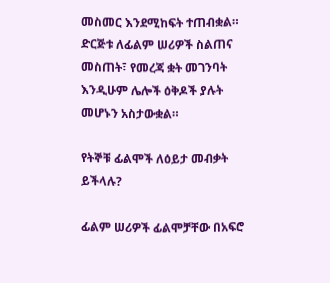መስመር እንደሚከፍት ተጠብቋል። ድርጅቱ ለፊልም ሠሪዎች ስልጠና መስጠት፣ የመረጃ ቋት መገንባት እንዲሁም ሌሎች ዕቅዶች ያሉት መሆኑን አስታውቋል።

የትኞቹ ፊልሞች ለዕይታ መብቃት ይችላሉ?

ፊልም ሠሪዎች ፊልሞቻቸው በአፍሮ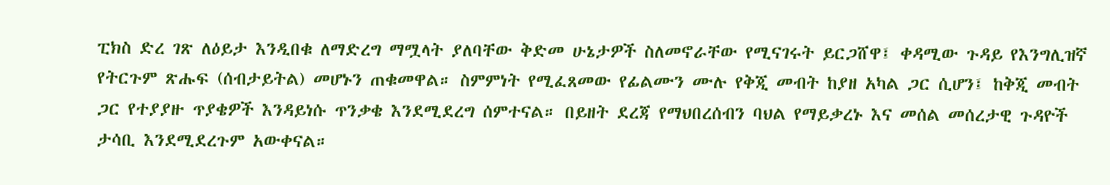ፒክስ ድረ ገጽ ለዕይታ እንዲበቁ ለማድረግ ማሟላት ያለባቸው ቅድመ ሁኔታዎች ስለመኖራቸው የሚናገሩት ይርጋሸዋ፤ ቀዳሚው ጉዳይ የእንግሊዝኛ የትርጉም ጽሑፍ (ሰብታይትል) መሆኑን ጠቁመዋል። ስምምነት የሚፈጸመው የፊልሙን ሙሉ የቅጂ መብት ከያዘ አካል ጋር ሲሆን፤ ከቅጂ መብት ጋር የተያያዙ ጥያቄዎች እንዳይነሱ ጥንቃቄ እንደሚደረግ ሰምተናል። በይዘት ደረጃ የማህበረሰብን ባህል የማይቃረኑ እና መሰል መሰረታዊ ጉዳዮች ታሳቢ እንደሚደረጉም አውቀናል።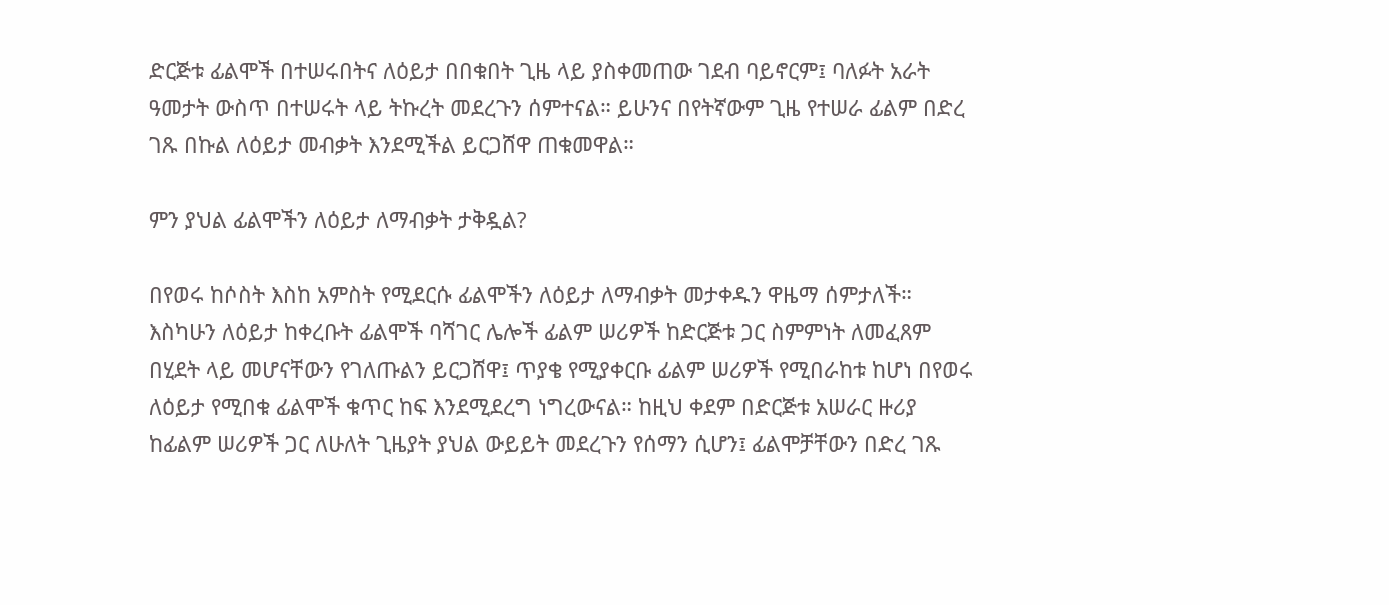ድርጅቱ ፊልሞች በተሠሩበትና ለዕይታ በበቁበት ጊዜ ላይ ያስቀመጠው ገደብ ባይኖርም፤ ባለፉት አራት ዓመታት ውስጥ በተሠሩት ላይ ትኩረት መደረጉን ሰምተናል። ይሁንና በየትኛውም ጊዜ የተሠራ ፊልም በድረ ገጹ በኩል ለዕይታ መብቃት እንደሚችል ይርጋሸዋ ጠቁመዋል።

ምን ያህል ፊልሞችን ለዕይታ ለማብቃት ታቅዷል?

በየወሩ ከሶስት እስከ አምስት የሚደርሱ ፊልሞችን ለዕይታ ለማብቃት መታቀዱን ዋዜማ ሰምታለች። እስካሁን ለዕይታ ከቀረቡት ፊልሞች ባሻገር ሌሎች ፊልም ሠሪዎች ከድርጅቱ ጋር ስምምነት ለመፈጸም በሂደት ላይ መሆናቸውን የገለጡልን ይርጋሸዋ፤ ጥያቄ የሚያቀርቡ ፊልም ሠሪዎች የሚበራከቱ ከሆነ በየወሩ ለዕይታ የሚበቁ ፊልሞች ቁጥር ከፍ እንደሚደረግ ነግረውናል። ከዚህ ቀደም በድርጅቱ አሠራር ዙሪያ ከፊልም ሠሪዎች ጋር ለሁለት ጊዜያት ያህል ውይይት መደረጉን የሰማን ሲሆን፤ ፊልሞቻቸውን በድረ ገጹ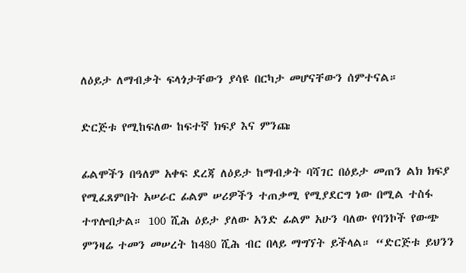ለዕይታ ለማብቃት ፍላጎታቸውን ያሳዩ በርካታ መሆናቸውን ሰምተናል።

ድርጅቱ የሚከፍለው ከፍተኛ ክፍያ እና ምንጩ

ፊልሞችን በዓለም አቀፍ ደረጃ ለዕይታ ከማብቃት ባሻገር በዕይታ መጠን ልክ ክፍያ የሚፈጸምበት አሠራር ፊልም ሠሪዎችን ተጠቃሚ የሚያደርግ ነው በሚል ተስፋ ተጥሎበታል። 100 ሺሕ ዕይታ ያለው አንድ ፊልም አሁን ባለው የባንኮች የውጭ ምንዛሬ ተመን መሠረት ከ480 ሺሕ ብር በላይ ማግኘት ይችላል። “ድርጅቱ ይህንን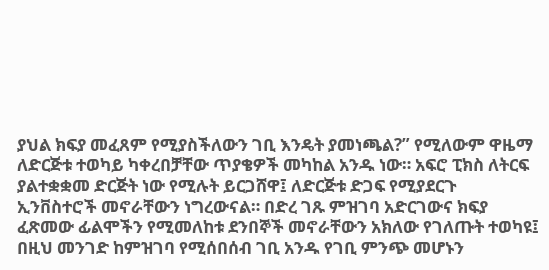ያህል ክፍያ መፈጸም የሚያስችለውን ገቢ እንዴት ያመነጫል?” የሚለውም ዋዜማ ለድርጅቱ ተወካይ ካቀረበቻቸው ጥያቄዎች መካከል አንዱ ነው። አፍሮ ፒክስ ለትርፍ ያልተቋቋመ ድርጅት ነው የሚሉት ይርጋሸዋ፤ ለድርጅቱ ድጋፍ የሚያደርጉ ኢንቨስተሮች መኖራቸውን ነግረውናል። በድረ ገጹ ምዝገባ አድርገውና ክፍያ ፈጽመው ፊልሞችን የሚመለከቱ ደንበኞች መኖራቸውን አክለው የገለጡት ተወካዩ፤ በዚህ መንገድ ከምዝገባ የሚሰበሰብ ገቢ አንዱ የገቢ ምንጭ መሆኑን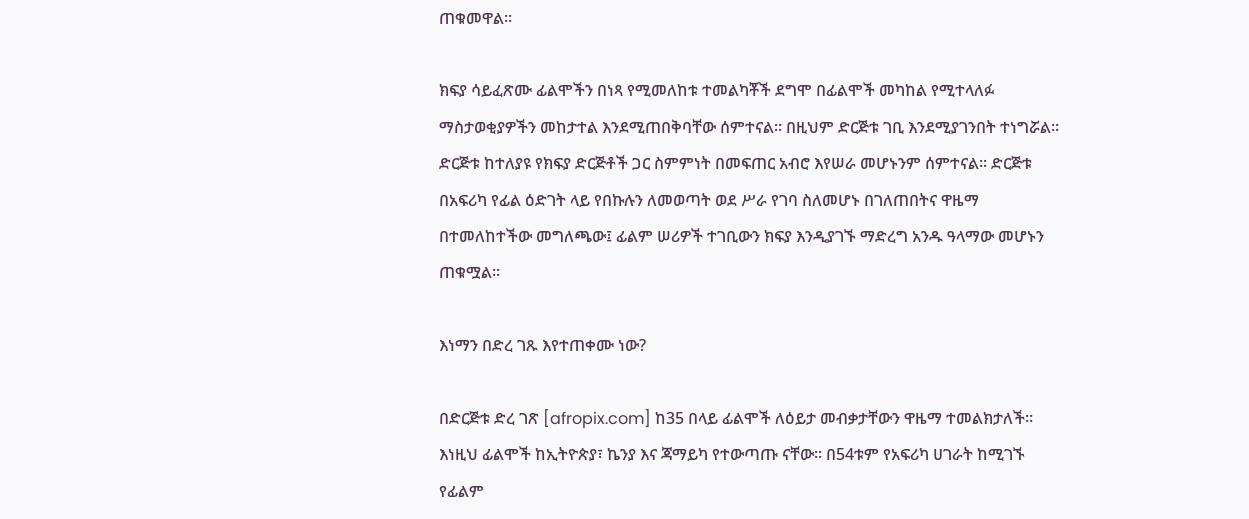ጠቁመዋል።

ክፍያ ሳይፈጽሙ ፊልሞችን በነጻ የሚመለከቱ ተመልካቾች ደግሞ በፊልሞች መካከል የሚተላለፉ ማስታወቂያዎችን መከታተል እንደሚጠበቅባቸው ሰምተናል። በዚህም ድርጅቱ ገቢ እንደሚያገንበት ተነግሯል። ድርጅቱ ከተለያዩ የክፍያ ድርጅቶች ጋር ስምምነት በመፍጠር አብሮ እየሠራ መሆኑንም ሰምተናል። ድርጅቱ በአፍሪካ የፊል ዕድገት ላይ የበኩሉን ለመወጣት ወደ ሥራ የገባ ስለመሆኑ በገለጠበትና ዋዜማ በተመለከተችው መግለጫው፤ ፊልም ሠሪዎች ተገቢውን ክፍያ እንዲያገኙ ማድረግ አንዱ ዓላማው መሆኑን ጠቁሟል።

እነማን በድረ ገጹ እየተጠቀሙ ነው?

በድርጅቱ ድረ ገጽ [afropix.com] ከ35 በላይ ፊልሞች ለዕይታ መብቃታቸውን ዋዜማ ተመልክታለች። እነዚህ ፊልሞች ከኢትዮጵያ፣ ኬንያ እና ጃማይካ የተውጣጡ ናቸው። በ54ቱም የአፍሪካ ሀገራት ከሚገኙ የፊልም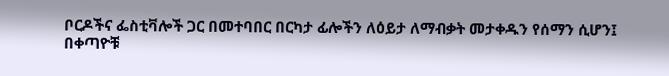ቦርዶችና ፌስቲቫሎች ጋር በመተባበር በርካታ ፊሎችን ለዕይታ ለማብቃት መታቀዱን የሰማን ሲሆን፤ በቀጣዮቹ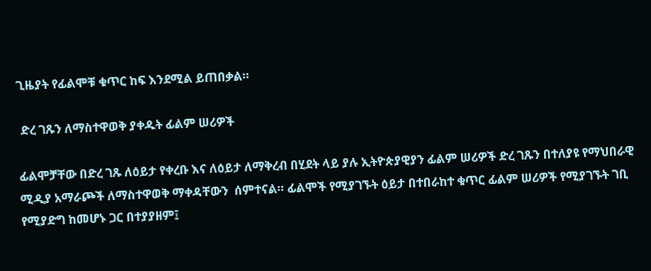ጊዜያት የፊልሞቹ ቁጥር ከፍ እንደሚል ይጠበቃል።

 ድረ ገጹን ለማስተዋወቅ ያቀዱት ፊልም ሠሪዎች

ፊልሞቻቸው በድረ ገጹ ለዕይታ የቀረቡ እና ለዕይታ ለማቅረብ በሂደት ላይ ያሉ ኢትዮጵያዊያን ፊልም ሠሪዎች ድረ ገጹን በተለያዩ የማህበራዊ ሚዲያ አማራጮች ለማስተዋወቅ ማቀዳቸውን  ሰምተናል። ፊልሞች የሚያገኙት ዕይታ በተበራከተ ቁጥር ፊልም ሠሪዎች የሚያገኙት ገቢ የሚያድግ ከመሆኑ ጋር በተያያዘም፤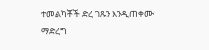ተመልካቾች ድረ ገጹን እንዲጠቀሙ ማድረግ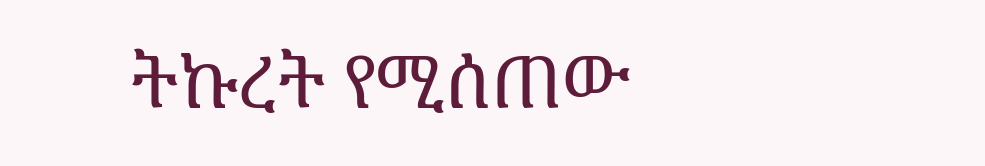ትኩረት የሚሰጠው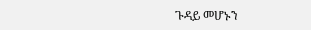ጉዳይ መሆኑን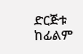ድርጅቱ ከፊልም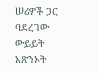ሠሪዎች ጋር ባደረገው ውይይት አጽንኦት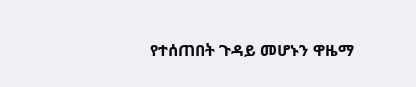የተሰጠበት ጉዳይ መሆኑን ዋዜማ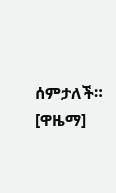ሰምታለች። [ዋዜማ]